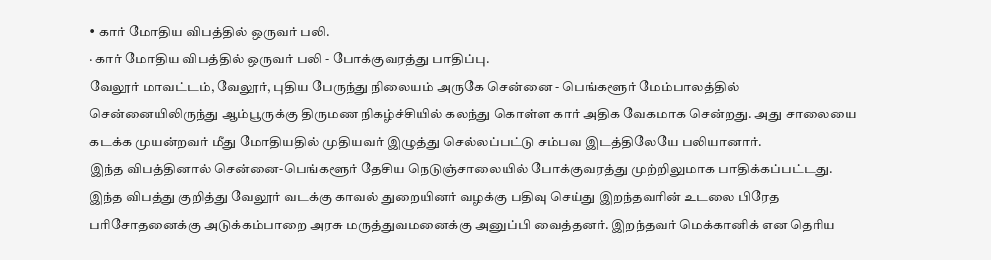• கார் மோதிய விபத்தில் ஒருவர் பலி.
· கார் மோதிய விபத்தில் ஒருவர் பலி - போக்குவரத்து பாதிப்பு.
வேலூர் மாவட்டம், வேலூர், புதிய பேருந்து நிலையம் அருகே சென்னை - பெங்களூர் மேம்பாலத்தில் சென்னையிலிருந்து ஆம்பூருக்கு திருமண நிகழ்ச்சியில் கலந்து கொள்ள கார் அதிக வேகமாக சென்றது. அது சாலையை கடக்க முயன்றவர் மீது மோதியதில் முதியவர் இழுத்து செல்லப்பட்டு சம்பவ இடத்திலேயே பலியானார்.
இந்த விபத்தினால் சென்னை-பெங்களூர் தேசிய நெடுஞ்சாலையில் போக்குவரத்து முற்றிலுமாக பாதிக்கப்பட்டது. இந்த விபத்து குறித்து வேலூர் வடக்கு காவல் துறையினர் வழக்கு பதிவு செய்து இறந்தவரின் உடலை பிரேத பரிசோதனைக்கு அடுக்கம்பாறை அரசு மருத்துவமனைக்கு அனுப்பி வைத்தனர். இறந்தவர் மெக்கானிக் என தெரிய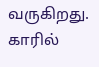வருகிறது. காரில்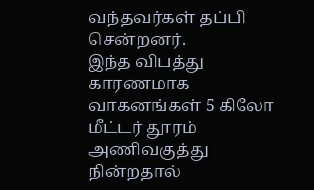வந்தவர்கள் தப்பி சென்றனர்.
இந்த விபத்து காரணமாக வாகனங்கள் 5 கிலோ மீட்டர் தூரம் அணிவகுத்து நின்றதால்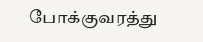போக்குவரத்து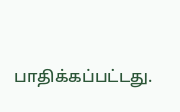பாதிக்கப்பட்டது.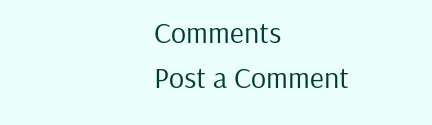Comments
Post a Comment